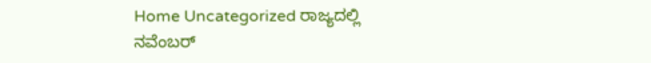Home Uncategorized ರಾಜ್ಯದಲ್ಲಿ ನವೆಂಬರ್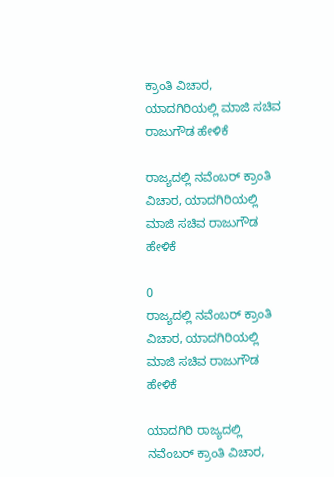ಕ್ರಾಂತಿ ವಿಚಾರ, ಯಾದಗಿರಿಯಲ್ಲಿ ಮಾಜಿ ಸಚಿವ ರಾಜುಗೌಡ ಹೇಳಿಕೆ

ರಾಜ್ಯದಲ್ಲಿ ನವೆಂಬರ್ ಕ್ರಾಂತಿ ವಿಚಾರ, ಯಾದಗಿರಿಯಲ್ಲಿ ಮಾಜಿ ಸಚಿವ ರಾಜುಗೌಡ ಹೇಳಿಕೆ

0
ರಾಜ್ಯದಲ್ಲಿ ನವೆಂಬರ್ ಕ್ರಾಂತಿ ವಿಚಾರ, ಯಾದಗಿರಿಯಲ್ಲಿ ಮಾಜಿ ಸಚಿವ ರಾಜುಗೌಡ ಹೇಳಿಕೆ

ಯಾದಗಿರಿ ರಾಜ್ಯದಲ್ಲಿ ನವೆಂಬರ್ ಕ್ರಾಂತಿ ವಿಚಾರ,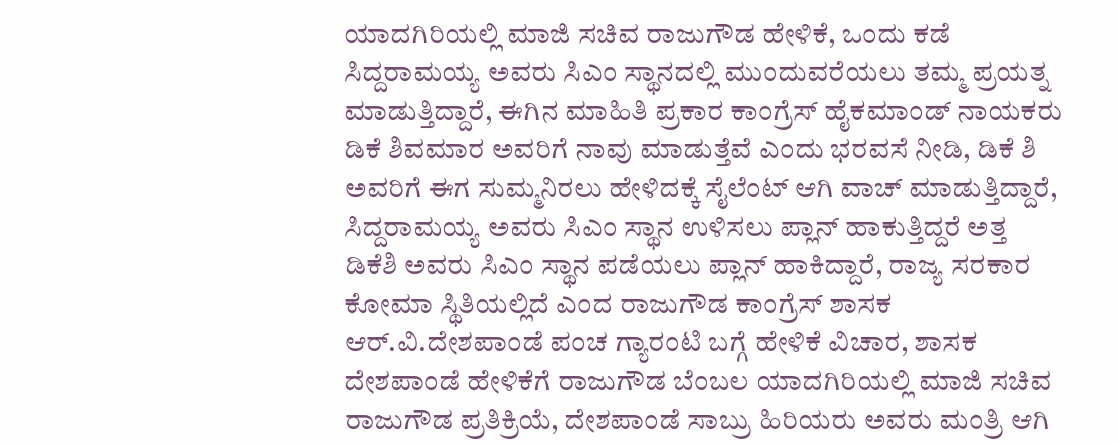ಯಾದಗಿರಿಯಲ್ಲಿ ಮಾಜಿ ಸಚಿವ ರಾಜುಗೌಡ ಹೇಳಿಕೆ, ಒಂದು ಕಡೆ ಸಿದ್ದರಾಮಯ್ಯ ಅವರು ಸಿಎಂ ಸ್ಥಾನದಲ್ಲಿ ಮುಂದುವರೆಯಲು ತಮ್ಮ ಪ್ರಯತ್ನ ಮಾಡುತ್ತಿದ್ದಾರೆ, ಈಗಿನ ಮಾಹಿತಿ ಪ್ರಕಾರ ಕಾಂಗ್ರೆಸ್ ಹೈಕಮಾಂಡ್ ನಾಯಕರು ಡಿಕೆ ಶಿವಮಾರ ಅವರಿಗೆ ನಾವು ಮಾಡುತ್ತೆವೆ ಎಂದು ಭರವಸೆ ನೀಡಿ, ಡಿಕೆ ಶಿ ಅವರಿಗೆ ಈಗ ಸುಮ್ಮನಿರಲು ಹೇಳಿದಕ್ಕೆ ಸೈಲೆಂಟ್ ಆಗಿ ವಾಚ್ ಮಾಡುತ್ತಿದ್ದಾರೆ, ಸಿದ್ದರಾಮಯ್ಯ ಅವರು ಸಿಎಂ ಸ್ಥಾನ ಉಳಿಸಲು ಪ್ಲಾನ್ ಹಾಕುತ್ತಿದ್ದರೆ ಅತ್ತ ಡಿಕೆಶಿ ಅವರು ಸಿಎಂ ಸ್ಥಾನ ಪಡೆಯಲು ಪ್ಲಾನ್ ಹಾಕಿದ್ದಾರೆ, ರಾಜ್ಯ ಸರಕಾರ ಕೋಮಾ ಸ್ಥಿತಿಯಲ್ಲಿದೆ ಎಂದ ರಾಜುಗೌಡ ಕಾಂಗ್ರೆಸ್ ಶಾಸಕ ಆರ್.ವಿ.ದೇಶಪಾಂಡೆ ಪಂಚ ಗ್ಯಾರಂಟಿ ಬಗ್ಗೆ ಹೇಳಿಕೆ ವಿಚಾರ, ಶಾಸಕ ದೇಶಪಾಂಡೆ ಹೇಳಿಕೆಗೆ ರಾಜುಗೌಡ ಬೆಂಬಲ ಯಾದಗಿರಿಯಲ್ಲಿ ಮಾಜಿ ಸಚಿವ ರಾಜುಗೌಡ ಪ್ರತಿಕ್ರಿಯೆ, ದೇಶಪಾಂಡೆ ಸಾಬ್ರು ಹಿರಿಯರು ಅವರು ಮಂತ್ರಿ ಆಗಿ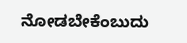ನೋಡಬೇಕೆಂಬುದು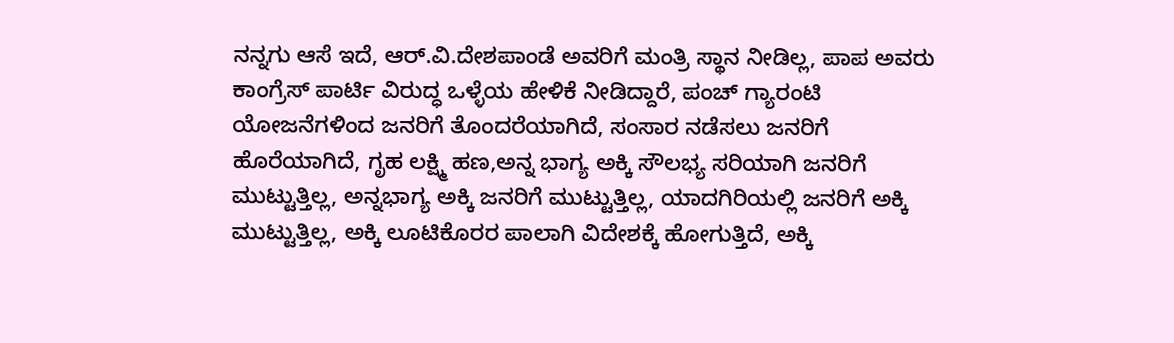ನನ್ನಗು ಆಸೆ ಇದೆ, ಆರ್.ವಿ.ದೇಶಪಾಂಡೆ ಅವರಿಗೆ ಮಂತ್ರಿ ಸ್ಥಾನ ನೀಡಿಲ್ಲ, ಪಾಪ ಅವರು ಕಾಂಗ್ರೆಸ್ ಪಾರ್ಟಿ ವಿರುದ್ಧ ಒಳ್ಳೆಯ ಹೇಳಿಕೆ ನೀಡಿದ್ದಾರೆ, ಪಂಚ್ ಗ್ಯಾರಂಟಿ ಯೋಜನೆಗಳಿಂದ ಜನರಿಗೆ ತೊಂದರೆಯಾಗಿದೆ, ಸಂಸಾರ ನಡೆಸಲು ಜನರಿಗೆ ಹೊರೆಯಾಗಿದೆ, ಗೃಹ ಲಕ್ಷ್ಮಿ ಹಣ,ಅನ್ನ ಭಾಗ್ಯ ಅಕ್ಕಿ ಸೌಲಭ್ಯ ಸರಿಯಾಗಿ ಜನರಿಗೆ ಮುಟ್ಟುತ್ತಿಲ್ಲ, ಅನ್ನಭಾಗ್ಯ ಅಕ್ಕಿ ಜನರಿಗೆ ಮುಟ್ಟುತ್ತಿಲ್ಲ, ಯಾದಗಿರಿಯಲ್ಲಿ ಜನರಿಗೆ ಅಕ್ಕಿ ಮುಟ್ಟುತ್ತಿಲ್ಲ, ಅಕ್ಕಿ ಲೂಟಿಕೊರರ ಪಾಲಾಗಿ ವಿದೇಶಕ್ಕೆ ಹೋಗುತ್ತಿದೆ, ಅಕ್ಕಿ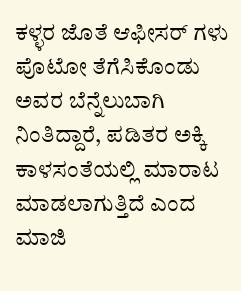ಕಳ್ಳರ ಜೊತೆ ಆಫೀಸರ್ ಗಳು ಪೊಟೋ ತೆಗೆಸಿಕೊಂಡು ಅವರ ಬೆನ್ನೆಲುಬಾಗಿ ನಿಂತಿದ್ದಾರೆ, ಪಡಿತರ ಅಕ್ಕಿ ಕಾಳಸಂತೆಯಲ್ಲಿ ಮಾರಾಟ ಮಾಡಲಾಗುತ್ತಿದೆ ಎಂದ ಮಾಜಿ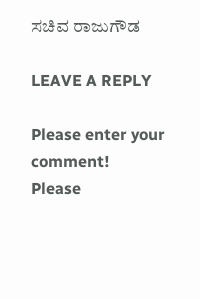ಸಚಿವ ರಾಜುಗೌಡ

LEAVE A REPLY

Please enter your comment!
Please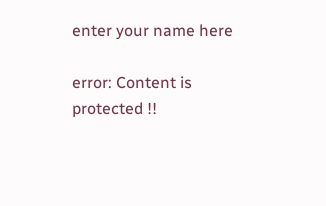enter your name here

error: Content is protected !!